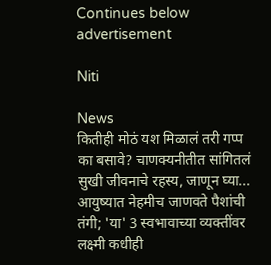Continues below advertisement

Niti

News
कितीही मोठं यश मिळालं तरी गप्प का बसावे? चाणक्यनीतीत सांगितलं सुखी जीवनाचे रहस्य, जाणून घ्या...
आयुष्यात नेहमीच जाणवते पैशांची तंगी; 'या' 3 स्वभावाच्या व्यक्तींवर लक्ष्मी कधीही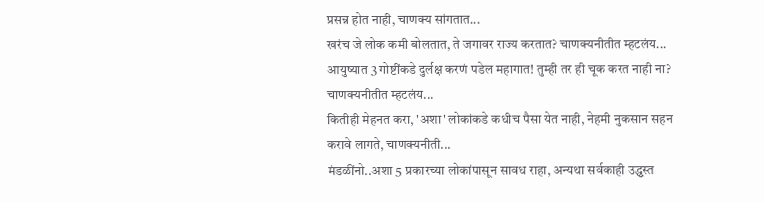प्रसन्न होत नाही, चाणक्य सांगतात...
खरंच जे लोक कमी बोलतात, ते जगावर राज्य करतात? चाणक्यनीतीत म्हटलंय...
आयुष्यात 3 गोष्टींकडे दुर्लक्ष करणं पडेल महागात! तुम्ही तर ही चूक करत नाही ना? चाणक्यनीतीत म्हटलंय...
कितीही मेहनत करा, 'अशा' लोकांकडे कधीच पैसा येत नाही, नेहमी नुकसान सहन करावे लागते, चाणक्यनीती...
मंडळींनो..अशा 5 प्रकारच्या लोकांपासून सावध राहा, अन्यथा सर्वकाही उद्ध्वस्त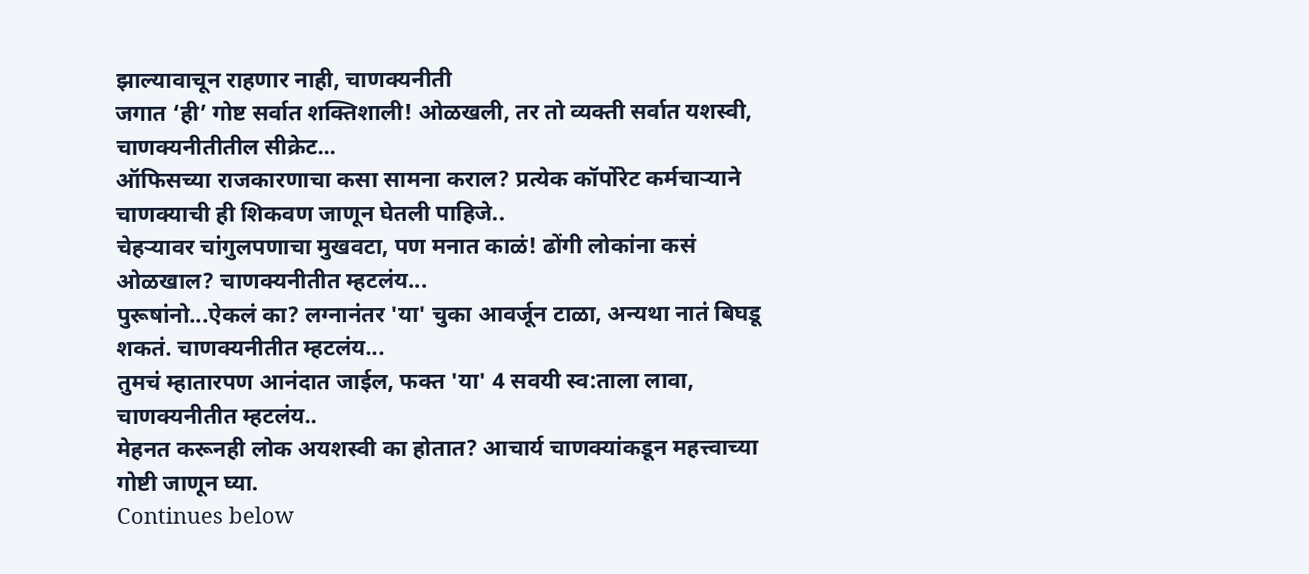झाल्यावाचून राहणार नाही, चाणक्यनीती
जगात ‘ही’ गोष्ट सर्वात शक्तिशाली! ओळखली, तर तो व्यक्ती सर्वात यशस्वी, चाणक्यनीतीतील सीक्रेट...
ऑफिसच्या राजकारणाचा कसा सामना कराल? प्रत्येक कॉर्पोरेट कर्मचाऱ्याने चाणक्याची ही शिकवण जाणून घेतली पाहिजे..
चेहऱ्यावर चांगुलपणाचा मुखवटा, पण मनात काळं! ढोंगी लोकांना कसं ओळखाल? चाणक्यनीतीत म्हटलंय...
पुरूषांनो...ऐकलं का? लग्नानंतर 'या' चुका आवर्जून टाळा, अन्यथा नातं बिघडू शकतं. चाणक्यनीतीत म्हटलंय...
तुमचं म्हातारपण आनंदात जाईल, फक्त 'या' 4 सवयी स्व:ताला लावा, चाणक्यनीतीत म्हटलंय..
मेहनत करूनही लोक अयशस्वी का होतात? आचार्य चाणक्यांकडून महत्त्वाच्या गोष्टी जाणून घ्या.
Continues below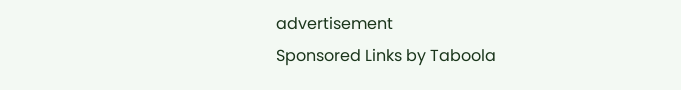advertisement
Sponsored Links by Taboola